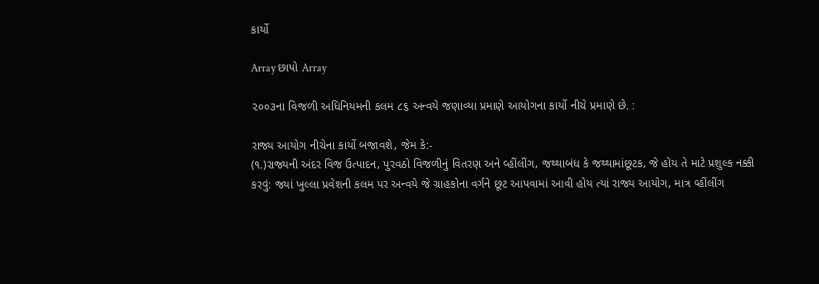કાર્યો

Array છાપો Array

૨૦૦૩ના વિજળી અધિનિયમની કલમ ૮૬ અન્વયે જણાવ્યા પ્રમાણે આયોગના કાર્યો નીચે પ્રમાણે છે. :

રાજ્ય આયોગ નીચેના કાર્યો બજાવશે, જેમ કે:-
(૧.)રાજ્યની અંદર વિજ ઉત્પાદન, પુરવઠો વિજળીનું વિતરણ અને વ્હીંલીંગ, જથ્થાબંધ કે જથ્થામાંછૂટક, જે હોય તે માટે પ્રશુલ્ક નક્કી કરવું: જ્યાં ખુલ્લા પ્રવેશની કલમ પર અન્વયે જે ગ્રાહકોના વર્ગને છૂટ આપવામાં આવી હોય ત્યાં રાજ્ય આયોગ, માત્ર વ્હીંલીંગ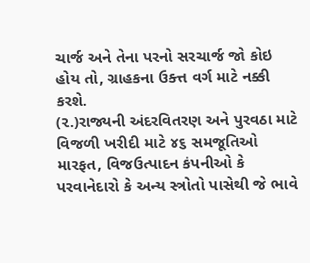ચાર્જ અને તેના પરનો સરચાર્જ જો કોઇ હોય તો, ગ્રાહકના ઉક્ત્ત વર્ગ માટે નક્કી કરશે.
(૨.)રાજ્યની અંદરવિતરણ અને પુરવઠા માટે વિજળી ખરીદી માટે ૪૬ સમજૂતિઓ મારફત, વિજઉત્પાદન કંપનીઓ કે પરવાનેદારો કે અન્ય સ્ત્રોતો પાસેથી જે ભાવે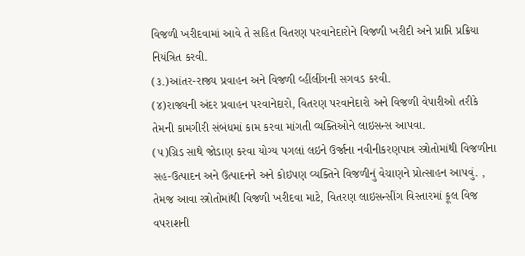વિજળી ખરીદવામાં આવે તે સહિત વિતરણ પરવાનેદારોને વિજળી ખરીદી અને પ્રાપ્તિ પ્રક્રિયા નિયંત્રિત કરવી.
(૩.)આંતર-રાજ્ય પ્રવાહન અને વિજળી વ્હીંલીંગની સગવડ કરવી.
(૪)રાજ્યની અંદર પ્રવાહન પરવાનેદારો, વિતરણ પરવાનેદારો અને વિજળી વેપારીઓ તરીકે તેમની કામગીરી સંબંધમાં કામ કરવા માંગતી વ્યક્તિઓને લાઇસન્સ આપવા.
(૫)ગ્રિડ સાથે જોડાણ કરવા યોગ્ય પગલાં લઇને ઉર્જાના નવીનીકરણપાત્ર સ્ત્રોતોમાંથી વિજળીના સહ-ઉત્પાદન અને ઉત્પાદનને અને કોઇપણ વ્યક્તિને વિજળીનું વેચાણને પ્રોત્સાહન આપવું. , તેમજ આવા સ્ત્રોતોમાંથી વિજળી ખરીદવા માટે, વિતરણ લાઇસન્સીંગ વિસ્તારમાં કૂલ વિજ વપરાશની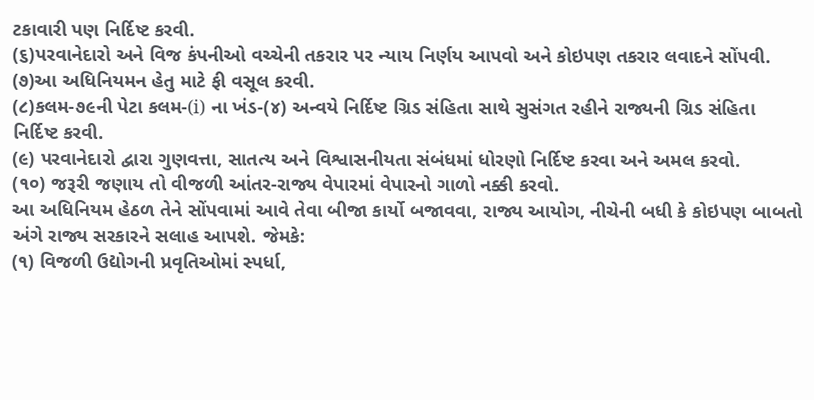ટકાવારી પણ નિર્દિષ્ટ કરવી.
(૬)પરવાનેદારો અને વિજ કંપનીઓ વચ્ચેની તકરાર પર ન્યાય નિર્ણય આપવો અને કોઇપણ તકરાર લવાદને સોંપવી.
(૭)આ અધિનિયમન હેતુ માટે ફી વસૂલ કરવી.
(૮)કલમ-૭૯ની પેટા કલમ-(i) ના ખંડ-(૪) અન્વયે નિર્દિષ્ટ ગ્રિડ સંહિતા સાથે સુસંગત રહીને રાજ્યની ગ્રિડ સંહિતા નિર્દિષ્ટ કરવી.
(૯) પરવાનેદારો દ્વારા ગુણવત્તા, સાતત્ય અને વિશ્વાસનીયતા સંબંધમાં ધોરણો નિર્દિષ્ટ કરવા અને અમલ કરવો.
(૧૦) જરૂરી જણાય તો વીજળી આંતર-રાજ્ય વેપારમાં વેપારનો ગાળો નક્કી કરવો.
આ અધિનિયમ હેઠળ તેને સોંપવામાં આવે તેવા બીજા કાર્યો બજાવવા, રાજ્ય આયોગ, નીચેની બધી કે કોઇપણ બાબતો અંગે રાજ્ય સરકારને સલાહ આપશે. જેમકે:
(૧) વિજળી ઉદ્યોગની પ્રવૃતિઓમાં સ્પર્ધા,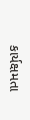કાર્યક્ષમતા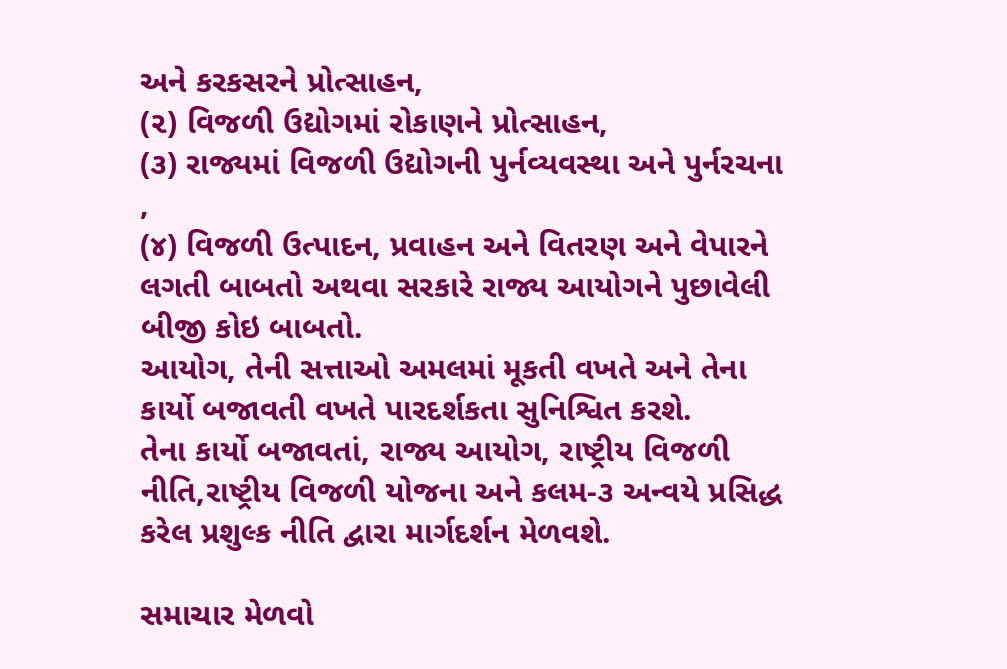અને કરકસરને પ્રોત્સાહન,
(૨) વિજળી ઉદ્યોગમાં રોકાણને પ્રોત્સાહન,
(૩) રાજ્યમાં વિજળી ઉદ્યોગની પુર્નવ્યવસ્થા અને પુર્નરચના ,
(૪) વિજળી ઉત્પાદન, પ્રવાહન અને વિતરણ અને વેપારને લગતી બાબતો અથવા સરકારે રાજ્ય આયોગને પુછાવેલી બીજી કોઇ બાબતો.
આયોગ, તેની સત્તાઓ અમલમાં મૂકતી વખતે અને તેના કાર્યો બજાવતી વખતે પારદર્શકતા સુનિશ્વિત કરશે.
તેના કાર્યો બજાવતાં, રાજ્ય આયોગ, રાષ્ટ્રીય વિજળી નીતિ,રાષ્ટ્રીય વિજળી યોજના અને કલમ-૩ અન્વયે પ્રસિદ્ધ કરેલ પ્રશુલ્ક નીતિ દ્વારા માર્ગદર્શન મેળવશે.

સમાચાર મેળવો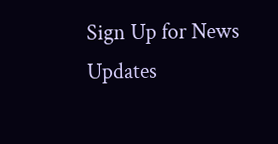Sign Up for News Updates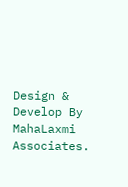Design & Develop By MahaLaxmi Associates.